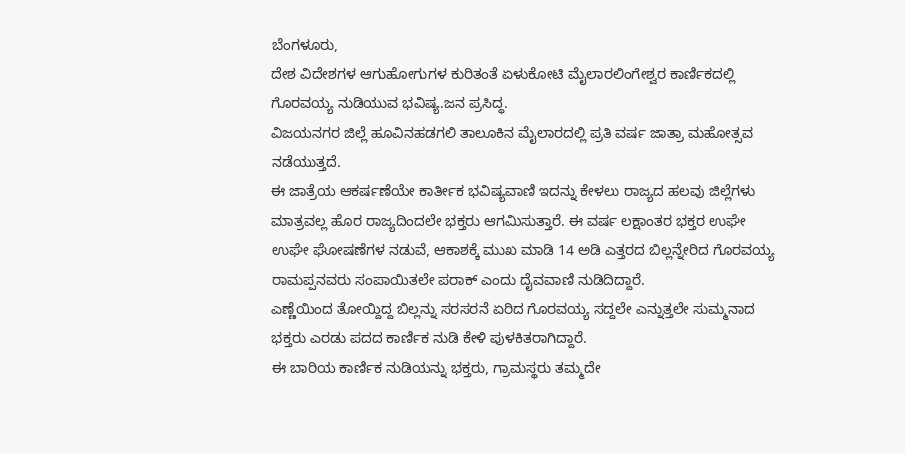ಬೆಂಗಳೂರು,
ದೇಶ ವಿದೇಶಗಳ ಆಗುಹೋಗುಗಳ ಕುರಿತಂತೆ ಏಳುಕೋಟಿ ಮೈಲಾರಲಿಂಗೇಶ್ವರ ಕಾರ್ಣಿಕದಲ್ಲಿ ಗೊರವಯ್ಯ ನುಡಿಯುವ ಭವಿಷ್ಯ.ಜನ ಪ್ರಸಿದ್ಧ.
ವಿಜಯನಗರ ಜಿಲ್ಲೆ ಹೂವಿನಹಡಗಲಿ ತಾಲೂಕಿನ ಮೈಲಾರದಲ್ಲಿ ಪ್ರತಿ ವರ್ಷ ಜಾತ್ರಾ ಮಹೋತ್ಸವ ನಡೆಯುತ್ತದೆ.
ಈ ಜಾತ್ರೆಯ ಆಕರ್ಷಣೆಯೇ ಕಾರ್ತೀಕ ಭವಿಷ್ಯವಾಣಿ ಇದನ್ನು ಕೇಳಲು ರಾಜ್ಯದ ಹಲವು ಜಿಲ್ಲೆಗಳು ಮಾತ್ರವಲ್ಲ ಹೊರ ರಾಜ್ಯದಿಂದಲೇ ಭಕ್ತರು ಆಗಮಿಸುತ್ತಾರೆ. ಈ ವರ್ಷ ಲಕ್ಷಾಂತರ ಭಕ್ತರ ಉಘೇ ಉಘೇ ಘೋಷಣೆಗಳ ನಡುವೆ, ಆಕಾಶಕ್ಕೆ ಮುಖ ಮಾಡಿ 14 ಅಡಿ ಎತ್ತರದ ಬಿಲ್ಲನ್ನೇರಿದ ಗೊರವಯ್ಯ ರಾಮಪ್ಪನವರು ಸಂಪಾಯಿತಲೇ ಪರಾಕ್ ಎಂದು ದೈವವಾಣಿ ನುಡಿದಿದ್ದಾರೆ.
ಎಣ್ಣೆಯಿಂದ ತೋಯ್ದಿದ್ದ ಬಿಲ್ಲನ್ನು ಸರಸರನೆ ಏರಿದ ಗೊರವಯ್ಯ ಸದ್ದಲೇ ಎನ್ನುತ್ತಲೇ ಸುಮ್ಮನಾದ ಭಕ್ತರು ಎರಡು ಪದದ ಕಾರ್ಣಿಕ ನುಡಿ ಕೇಳಿ ಪುಳಕಿತರಾಗಿದ್ದಾರೆ.
ಈ ಬಾರಿಯ ಕಾರ್ಣಿಕ ನುಡಿಯನ್ನು ಭಕ್ತರು, ಗ್ರಾಮಸ್ಥರು ತಮ್ಮದೇ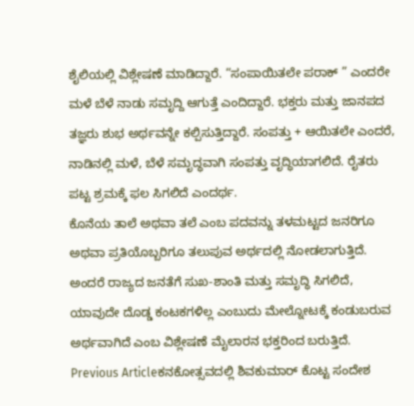ಶೈಲಿಯಲ್ಲಿ ವಿಶ್ಲೇಷಣೆ ಮಾಡಿದ್ದಾರೆ. “ಸಂಪಾಯಿತಲೇ ಪರಾಕ್ ” ಎಂದರೇ ಮಳೆ ಬೆಳೆ ನಾಡು ಸಮೃದ್ದಿ ಆಗುತ್ತೆ ಎಂದಿದ್ದಾರೆ. ಭಕ್ತರು ಮತ್ತು ಜಾನಪದ ತಜ್ಞರು ಶುಭ ಅರ್ಥವನ್ನೇ ಕಲ್ಪಿಸುತ್ತಿದ್ದಾರೆ. ಸಂಪತ್ತು + ಆಯಿತಲೇ ಎಂದರೆ, ನಾಡಿನಲ್ಲಿ ಮಳೆ, ಬೆಳೆ ಸಮೃದ್ಧವಾಗಿ ಸಂಪತ್ತು ವೃದ್ಧಿಯಾಗಲಿದೆ. ರೈತರು ಪಟ್ಟ ಶ್ರಮಕ್ಕೆ ಫಲ ಸಿಗಲಿದೆ ಎಂದರ್ಥ.
ಕೊನೆಯ ತಾಲೆ ಅಥವಾ ತಲೆ ಎಂಬ ಪದವನ್ನು ತಳಮಟ್ಟದ ಜನರಿಗೂ ಅಥವಾ ಪ್ರತಿಯೊಬ್ಬರಿಗೂ ತಲುಪುವ ಅರ್ಥದಲ್ಲಿ ನೋಡಲಾಗುತ್ತಿದೆ. ಅಂದರೆ ರಾಜ್ಯದ ಜನತೆಗೆ ಸುಖ-ಶಾಂತಿ ಮತ್ತು ಸಮೃದ್ಧಿ ಸಿಗಲಿದೆ, ಯಾವುದೇ ದೊಡ್ಡ ಕಂಟಕಗಳಿಲ್ಲ ಎಂಬುದು ಮೇಲ್ನೋಟಕ್ಕೆ ಕಂಡುಬರುವ ಅರ್ಥವಾಗಿದೆ ಎಂಬ ವಿಶ್ಲೇಷಣೆ ಮೈಲಾರನ ಭಕ್ತರಿಂದ ಬರುತ್ತಿದೆ.
Previous Articleಕನಕೋತ್ಸವದಲ್ಲಿ ಶಿವಕುಮಾರ್ ಕೊಟ್ಟ ಸಂದೇಶ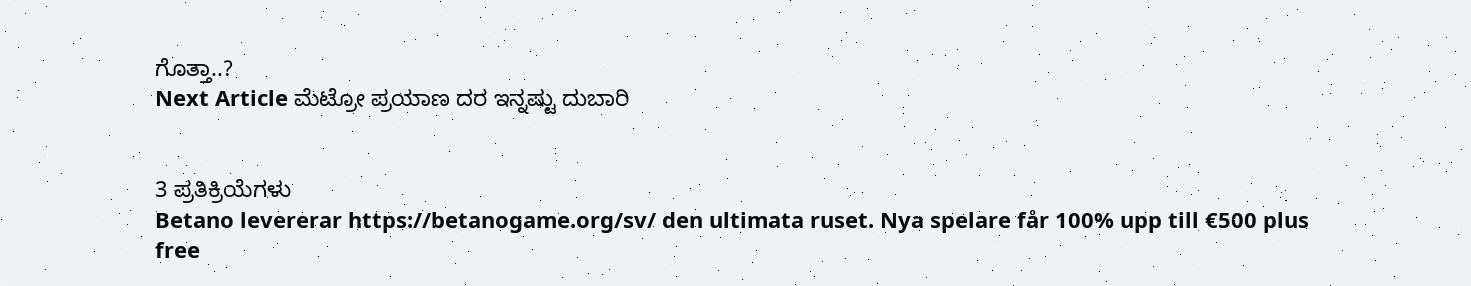ಗೊತ್ತಾ..?
Next Article ಮೆಟ್ರೋ ಪ್ರಯಾಣ ದರ ಇನ್ನಷ್ಟು ದುಬಾರಿ


3 ಪ್ರತಿಕ್ರಿಯೆಗಳು
Betano levererar https://betanogame.org/sv/ den ultimata ruset. Nya spelare får 100% upp till €500 plus free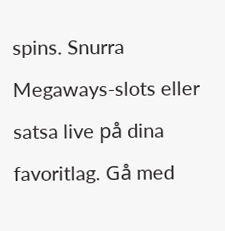spins. Snurra Megaways-slots eller satsa live på dina favoritlag. Gå med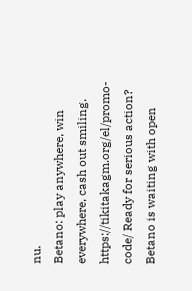nu.
Betano: play anywhere, win everywhere, cash out smiling. https://tikitakagm.org/el/promo-code/ Ready for serious action? Betano is waiting with open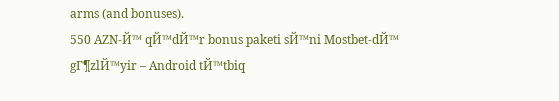arms (and bonuses).
550 AZN-Й™ qЙ™dЙ™r bonus paketi sЙ™ni Mostbet-dЙ™ gГ¶zlЙ™yir – Android tЙ™tbiq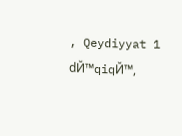, Qeydiyyat 1 dЙ™qiqЙ™,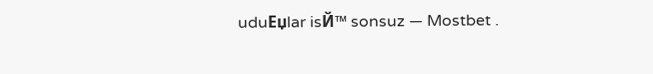uduЕџlar isЙ™ sonsuz — Mostbet .